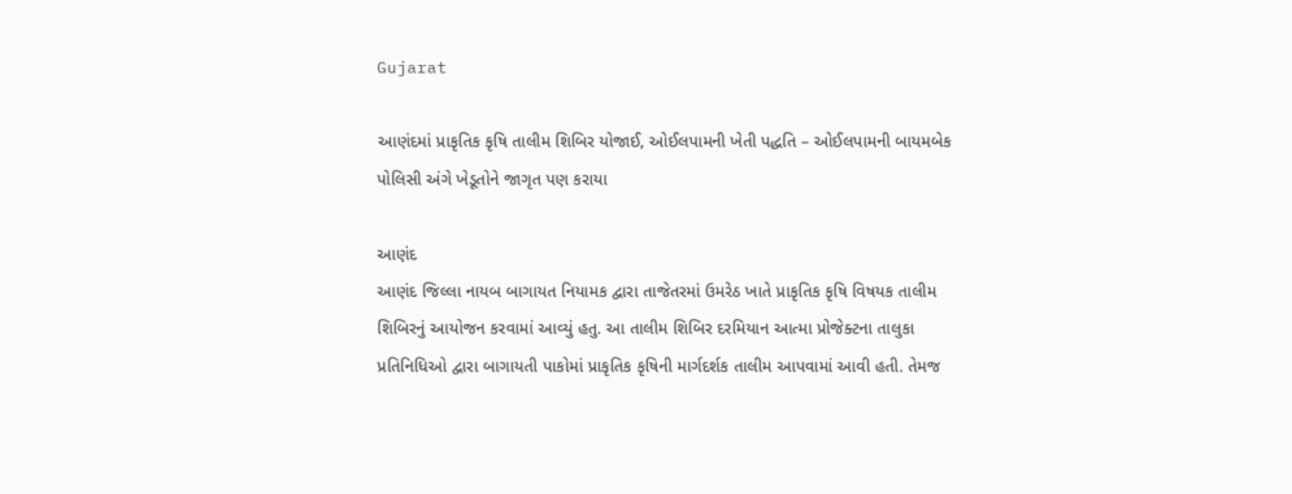Gujarat

આણંદમાં પ્રાકૃતિક કૃષિ તાલીમ શિબિર યોજાઈ, ઓઈલપામની ખેતી પદ્ધતિ – ઓઈલપામની બાયમબેક પોલિસી અંગે ખેડૂતોને જાગૃત પણ કરાયા

આણંદ
આણંદ જિલ્લા નાયબ બાગાયત નિયામક દ્વારા તાજેતરમાં ઉમરેઠ ખાતે પ્રાકૃતિક કૃષિ વિષયક તાલીમ શિબિરનું આયોજન કરવામાં આવ્યું હતુ. આ તાલીમ શિબિર દરમિયાન આત્મા પ્રોજેક્ટના તાલુકા પ્રતિનિધિઓ દ્વારા બાગાયતી પાકોમાં પ્રાકૃતિક કૃષિની માર્ગદર્શક તાલીમ આપવામાં આવી હતી. તેમજ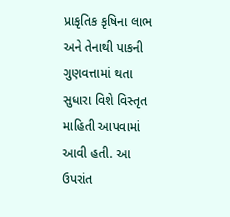પ્રાકૃતિક કૃષિના લાભ અને તેનાથી પાકની ગુણવત્તામાં થતા સુધારા વિશે વિસ્તૃત માહિતી આપવામાં આવી હતી. આ ઉપરાંત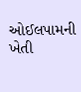ઓઈલપામની ખેતી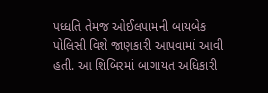પધ્ધતિ તેમજ ઓઈલપામની બાયબેક પોલિસી વિશે જાણકારી આપવામાં આવી હતી. આ શિબિરમાં બાગાયત અધિકારી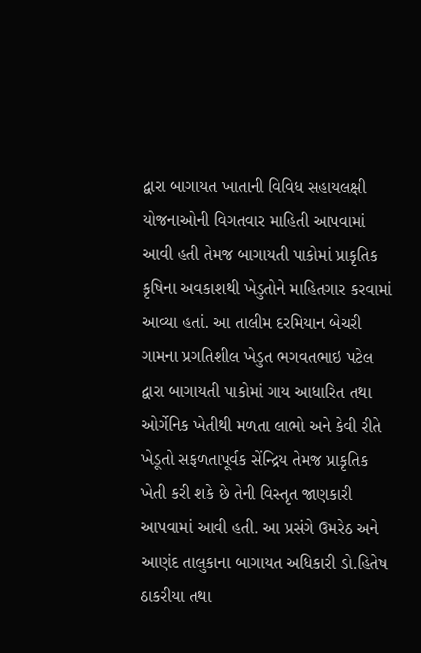દ્વારા બાગાયત ખાતાની વિવિધ સહાયલક્ષી યોજનાઓની વિગતવાર માહિતી આપવામાં આવી હતી તેમજ બાગાયતી પાકોમાં પ્રાકૃતિક કૃષિના અવકાશથી ખેડુતોને માહિતગાર કરવામાં આવ્યા હતાં. આ તાલીમ દરમિયાન બેચરી ગામના પ્રગતિશીલ ખેડુત ભગવતભાઇ પટેલ દ્વારા બાગાયતી પાકોમાં ગાય આધારિત તથા ઓર્ગેનિક ખેતીથી મળતા લાભો અને કેવી રીતે ખેડૂતો સફળતાપૂર્વક સેંન્દ્રિય તેમજ પ્રાકૃતિક ખેતી કરી શકે છે તેની વિસ્તૃત જાણકારી આપવામાં આવી હતી. આ પ્રસંગે ઉમરેઠ અને આણંદ તાલુકાના બાગાયત અધિકારી ડો.હિતેષ ઠાકરીયા તથા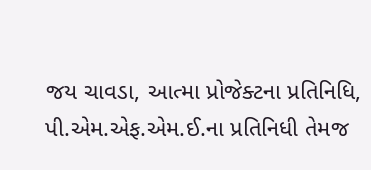જય ચાવડા, આત્મા પ્રોજેક્ટના પ્રતિનિધિ, પી.એમ.એફ.એમ.ઈ.ના પ્રતિનિધી તેમજ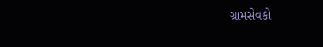ગ્રામસેવકો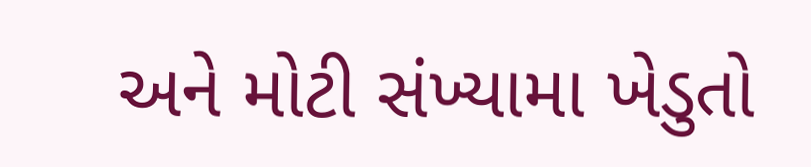અને મોટી સંખ્યામા ખેડુતો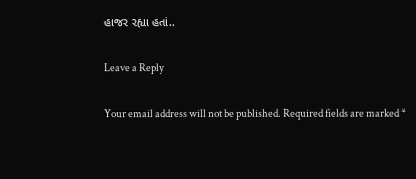હાજર રહ્યા હતાં..

Leave a Reply

Your email address will not be published. Required fields are marked *